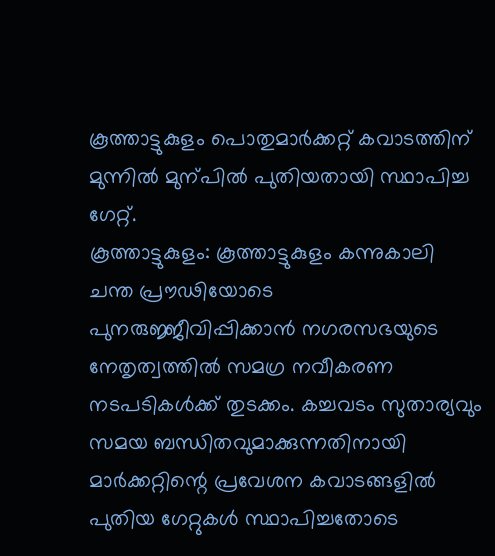കൂത്താട്ടുകുളം പൊതുമാർക്കറ്റ് കവാടത്തിന് മുന്നിൽ മുന്പിൽ പുതിയതായി സ്ഥാപിച്ച ഗേറ്റ്.
കൂത്താട്ടുകുളം: കൂത്താട്ടുകുളം കന്നുകാലി ചന്ത പ്രൗഢിയോടെ പുനരുജ്ജീവിപ്പിക്കാൻ നഗരസഭയുടെ നേതൃത്വത്തിൽ സമഗ്ര നവീകരണ നടപടികൾക്ക് തുടക്കം. കച്ചവടം സുതാര്യവും സമയ ബന്ധിതവുമാക്കുന്നതിനായി മാർക്കറ്റിന്റെ പ്രവേശന കവാടങ്ങളിൽ പുതിയ ഗേറ്റുകൾ സ്ഥാപിച്ചതോടെ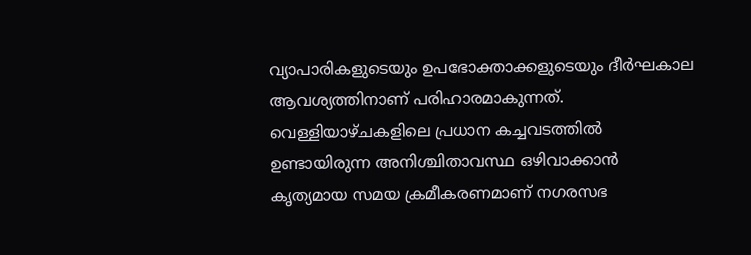വ്യാപാരികളുടെയും ഉപഭോക്താക്കളുടെയും ദീർഘകാല ആവശ്യത്തിനാണ് പരിഹാരമാകുന്നത്.
വെള്ളിയാഴ്ചകളിലെ പ്രധാന കച്ചവടത്തിൽ ഉണ്ടായിരുന്ന അനിശ്ചിതാവസ്ഥ ഒഴിവാക്കാൻ കൃത്യമായ സമയ ക്രമീകരണമാണ് നഗരസഭ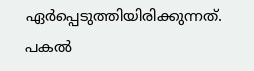ഏർപ്പെടുത്തിയിരിക്കുന്നത്. പകൽ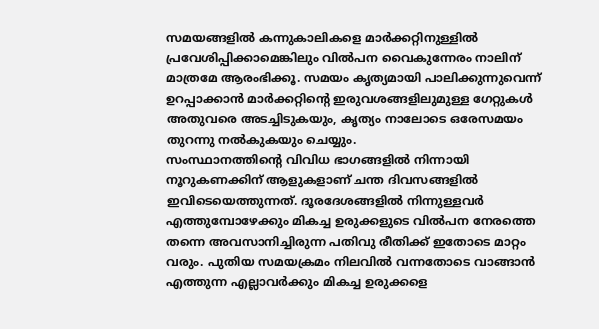സമയങ്ങളിൽ കന്നുകാലികളെ മാർക്കറ്റിനുള്ളിൽ പ്രവേശിപ്പിക്കാമെങ്കിലും വിൽപന വൈകുന്നേരം നാലിന് മാത്രമേ ആരംഭിക്കൂ. സമയം കൃത്യമായി പാലിക്കുന്നുവെന്ന് ഉറപ്പാക്കാൻ മാർക്കറ്റിന്റെ ഇരുവശങ്ങളിലുമുള്ള ഗേറ്റുകൾ അതുവരെ അടച്ചിടുകയും, കൃത്യം നാലോടെ ഒരേസമയം തുറന്നു നൽകുകയും ചെയ്യും.
സംസ്ഥാനത്തിന്റെ വിവിധ ഭാഗങ്ങളിൽ നിന്നായി നൂറുകണക്കിന് ആളുകളാണ് ചന്ത ദിവസങ്ങളിൽ ഇവിടെയെത്തുന്നത്. ദൂരദേശങ്ങളിൽ നിന്നുള്ളവർ എത്തുമ്പോഴേക്കും മികച്ച ഉരുക്കളുടെ വിൽപന നേരത്തെ തന്നെ അവസാനിച്ചിരുന്ന പതിവു രീതിക്ക് ഇതോടെ മാറ്റം വരും. പുതിയ സമയക്രമം നിലവിൽ വന്നതോടെ വാങ്ങാൻ എത്തുന്ന എല്ലാവർക്കും മികച്ച ഉരുക്കളെ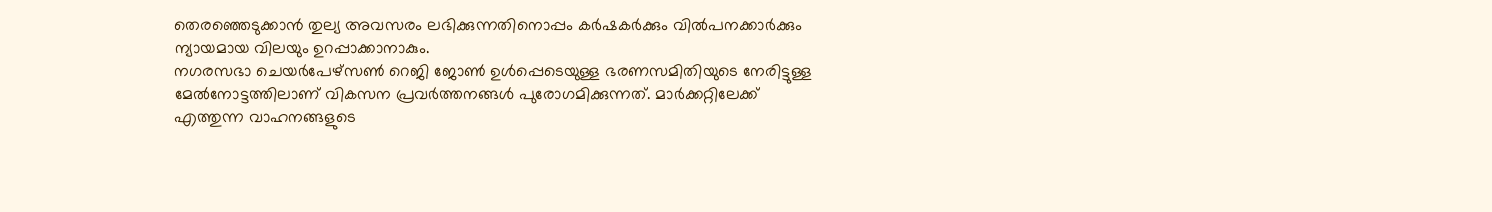തെരഞ്ഞെടുക്കാൻ തുല്യ അവസരം ലഭിക്കുന്നതിനൊപ്പം കർഷകർക്കും വിൽപനക്കാർക്കും ന്യായമായ വിലയും ഉറപ്പാക്കാനാകും.
നഗരസഭാ ചെയർപേഴ്സൺ റെജി ജോൺ ഉൾപ്പെടെയുള്ള ഭരണസമിതിയുടെ നേരിട്ടുള്ള മേൽനോട്ടത്തിലാണ് വികസന പ്രവർത്തനങ്ങൾ പുരോഗമിക്കുന്നത്. മാർക്കറ്റിലേക്ക് എത്തുന്ന വാഹനങ്ങളുടെ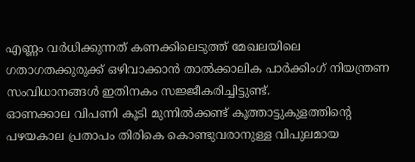എണ്ണം വർധിക്കുന്നത് കണക്കിലെടുത്ത് മേഖലയിലെ ഗതാഗതക്കുരുക്ക് ഒഴിവാക്കാൻ താൽക്കാലിക പാർക്കിംഗ് നിയന്ത്രണ സംവിധാനങ്ങൾ ഇതിനകം സജ്ജീകരിച്ചിട്ടുണ്ട്.
ഓണക്കാല വിപണി കൂടി മുന്നിൽക്കണ്ട് കൂത്താട്ടുകുളത്തിന്റെ പഴയകാല പ്രതാപം തിരികെ കൊണ്ടുവരാനുള്ള വിപുലമായ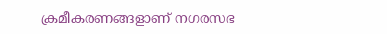ക്രമീകരണങ്ങളാണ് നഗരസഭ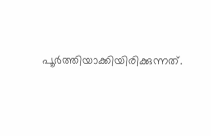പൂർത്തിയാക്കിയിരിക്കുന്നത്.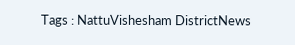Tags : NattuVishesham DistrictNews